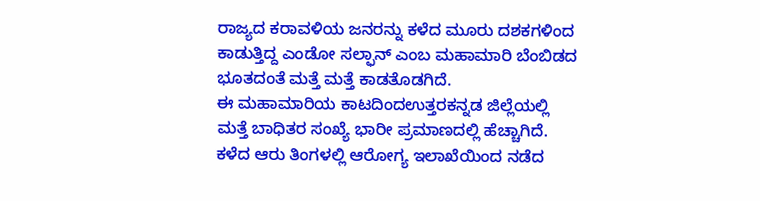ರಾಜ್ಯದ ಕರಾವಳಿಯ ಜನರನ್ನು ಕಳೆದ ಮೂರು ದಶಕಗಳಿಂದ ಕಾಡುತ್ತಿದ್ದ ಎಂಡೋ ಸಲ್ಫಾನ್ ಎಂಬ ಮಹಾಮಾರಿ ಬೆಂಬಿಡದ ಭೂತದಂತೆ ಮತ್ತೆ ಮತ್ತೆ ಕಾಡತೊಡಗಿದೆ.
ಈ ಮಹಾಮಾರಿಯ ಕಾಟದಿಂದಉತ್ತರಕನ್ನಡ ಜಿಲ್ಲೆಯಲ್ಲಿ ಮತ್ತೆ ಬಾಧಿತರ ಸಂಖ್ಯೆ ಭಾರೀ ಪ್ರಮಾಣದಲ್ಲಿ ಹೆಚ್ಚಾಗಿದೆ. ಕಳೆದ ಆರು ತಿಂಗಳಲ್ಲಿ ಆರೋಗ್ಯ ಇಲಾಖೆಯಿಂದ ನಡೆದ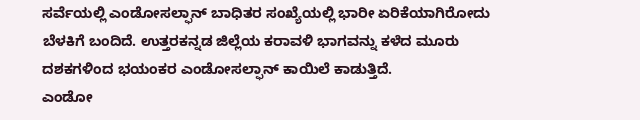ಸರ್ವೆಯಲ್ಲಿ ಎಂಡೋಸಲ್ಫಾನ್ ಬಾಧಿತರ ಸಂಖ್ಯೆಯಲ್ಲಿ ಭಾರೀ ಏರಿಕೆಯಾಗಿರೋದು ಬೆಳಕಿಗೆ ಬಂದಿದೆ. ಉತ್ತರಕನ್ನಡ ಜಿಲ್ಲೆಯ ಕರಾವಳಿ ಭಾಗವನ್ನು ಕಳೆದ ಮೂರು ದಶಕಗಳಿಂದ ಭಯಂಕರ ಎಂಡೋಸಲ್ಫಾನ್ ಕಾಯಿಲೆ ಕಾಡುತ್ತಿದೆ.
ಎಂಡೋ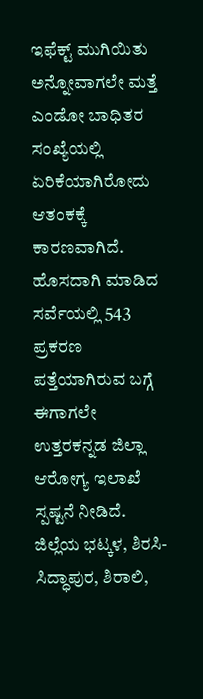ಇಫೆಕ್ಟ್ ಮುಗಿಯಿತು ಅನ್ನೋವಾಗಲೇ ಮತ್ತೆ ಎಂಡೋ ಬಾಧಿತರ ಸಂಖ್ಯೆಯಲ್ಲಿ ಏರಿಕೆಯಾಗಿರೋದು ಆತಂಕಕ್ಕೆ ಕಾರಣವಾಗಿದೆ. ಹೊಸದಾಗಿ ಮಾಡಿದ ಸರ್ವೆಯಲ್ಲಿ 543 ಪ್ರಕರಣ ಪತ್ತೆಯಾಗಿರುವ ಬಗ್ಗೆ ಈಗಾಗಲೇ ಉತ್ತರಕನ್ನಡ ಜಿಲ್ಲಾ ಆರೋಗ್ಯ ಇಲಾಖೆ ಸ್ಪಷ್ಟನೆ ನೀಡಿದೆ. ಜಿಲ್ಲೆಯ ಭಟ್ಕಳ, ಶಿರಸಿ-ಸಿದ್ಧಾಪುರ, ಶಿರಾಲಿ,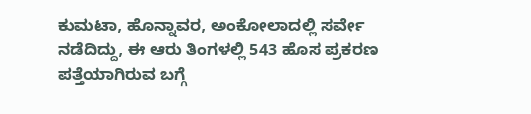ಕುಮಟಾ, ಹೊನ್ನಾವರ, ಅಂಕೋಲಾದಲ್ಲಿ ಸರ್ವೇ ನಡೆದಿದ್ದು, ಈ ಆರು ತಿಂಗಳಲ್ಲಿ 543 ಹೊಸ ಪ್ರಕರಣ ಪತ್ತೆಯಾಗಿರುವ ಬಗ್ಗೆ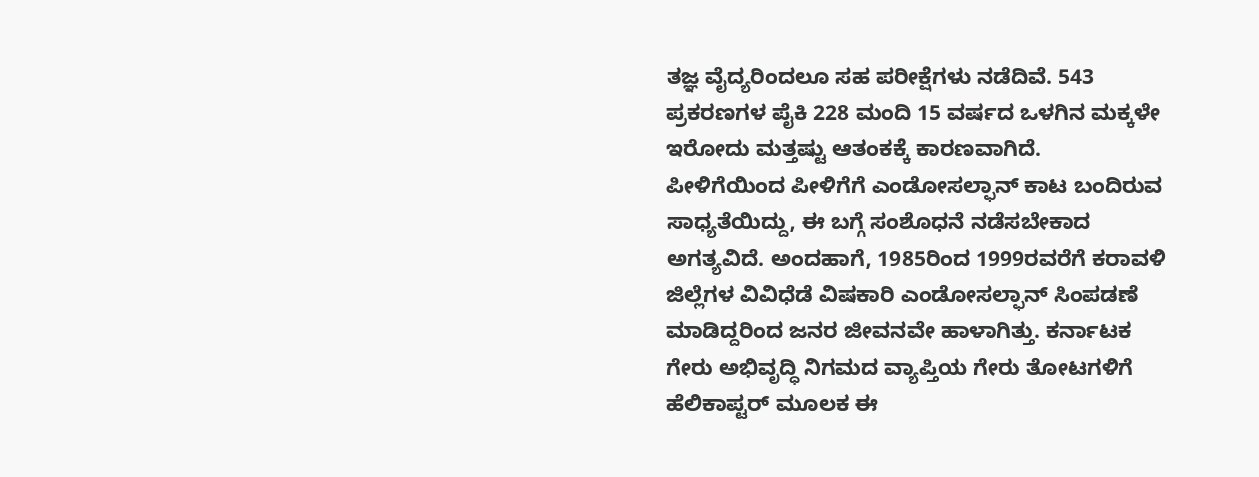ತಜ್ಞ ವೈದ್ಯರಿಂದಲೂ ಸಹ ಪರೀಕ್ಷೆಗಳು ನಡೆದಿವೆ. 543 ಪ್ರಕರಣಗಳ ಪೈಕಿ 228 ಮಂದಿ 15 ವರ್ಷದ ಒಳಗಿನ ಮಕ್ಕಳೇ ಇರೋದು ಮತ್ತಷ್ಟು ಆತಂಕಕ್ಕೆ ಕಾರಣವಾಗಿದೆ.
ಪೀಳಿಗೆಯಿಂದ ಪೀಳಿಗೆಗೆ ಎಂಡೋಸಲ್ಫಾನ್ ಕಾಟ ಬಂದಿರುವ ಸಾಧ್ಯತೆಯಿದ್ದು, ಈ ಬಗ್ಗೆ ಸಂಶೊಧನೆ ನಡೆಸಬೇಕಾದ ಅಗತ್ಯವಿದೆ. ಅಂದಹಾಗೆ, 1985ರಿಂದ 1999ರವರೆಗೆ ಕರಾವಳಿ ಜಿಲ್ಲೆಗಳ ವಿವಿಧೆಡೆ ವಿಷಕಾರಿ ಎಂಡೋಸಲ್ಫಾನ್ ಸಿಂಪಡಣೆ ಮಾಡಿದ್ದರಿಂದ ಜನರ ಜೀವನವೇ ಹಾಳಾಗಿತ್ತು. ಕರ್ನಾಟಕ ಗೇರು ಅಭಿವೃದ್ಧಿ ನಿಗಮದ ವ್ಯಾಪ್ತಿಯ ಗೇರು ತೋಟಗಳಿಗೆ ಹೆಲಿಕಾಪ್ಟರ್ ಮೂಲಕ ಈ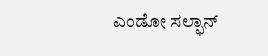ಎಂಡೋ ಸಲ್ಫಾನ್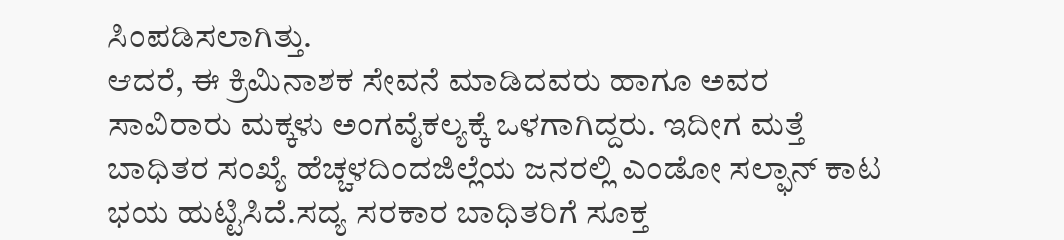ಸಿಂಪಡಿಸಲಾಗಿತ್ತು.
ಆದರೆ, ಈ ಕ್ರಿಮಿನಾಶಕ ಸೇವನೆ ಮಾಡಿದವರು ಹಾಗೂ ಅವರ ಸಾವಿರಾರು ಮಕ್ಕಳು ಅಂಗವೈಕಲ್ಯಕ್ಕೆ ಒಳಗಾಗಿದ್ದರು. ಇದೀಗ ಮತ್ತೆ ಬಾಧಿತರ ಸಂಖ್ಯೆ ಹೆಚ್ಚಳದಿಂದಜಿಲ್ಲೆಯ ಜನರಲ್ಲಿ ಎಂಡೋ ಸಲ್ಫಾನ್ ಕಾಟ ಭಯ ಹುಟ್ಟಿಸಿದೆ.ಸದ್ಯ ಸರಕಾರ ಬಾಧಿತರಿಗೆ ಸೂಕ್ತ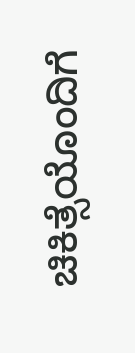ಚಿಕಿತ್ಸೆಯೊಂದಿಗೆ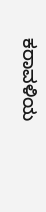ಕರಾವಳಿಯ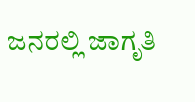ಜನರಲ್ಲಿ ಜಾಗೃತಿ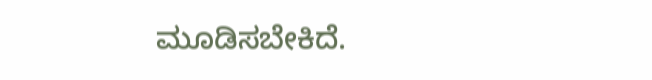ಮೂಡಿಸಬೇಕಿದೆ.